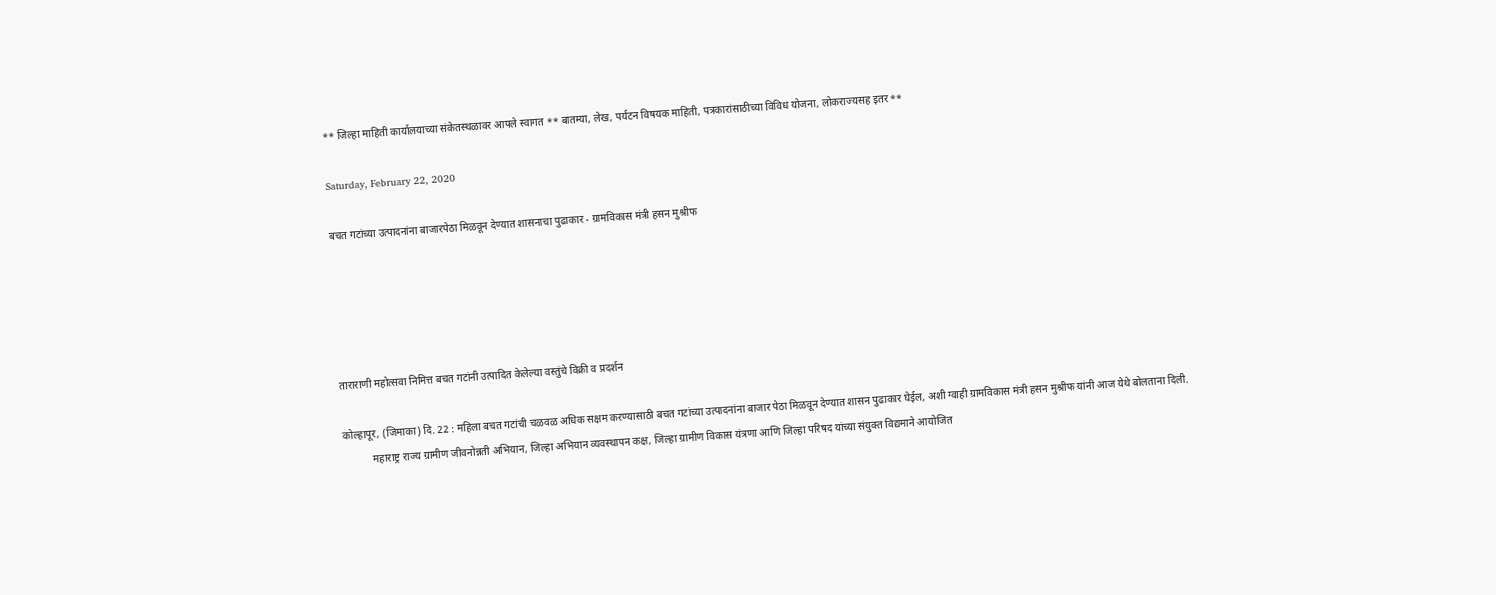** जिल्हा माहिती कार्यालयाच्या संकेतस्थळावर आपले स्वागत ** बातम्या, लेख, पर्यटन विषयक माहिती, पत्रकारांसाठीच्या विविध योजना, लोकराज्यसह इतर **

Saturday, February 22, 2020

बचत गटांच्या उत्पादनांना बाजारपेठा मिळवून देण्यात शासनाचा पुढाकार - ग्रामविकास मंत्री हसन मुश्रीफ





ताराराणी महोत्सवा निमित्त बचत गटांनी उत्पादित केलेल्या वस्तुंचे विक्री व प्रदर्शन

कोल्हापूर, (जिमाका) दि. 22 : महिला बचत गटांची चळवळ अधिक सक्षम करण्यासाठी बचत गटांच्या उत्पादनांना बाजार पेठा मिळवून देण्यात शासन पुढाकार घेईल, अशी ग्वाही ग्रामविकास मंत्री हसन मुश्रीफ यांनी आज येथे बोलताना दिली.
           महाराष्ट्र राज्य ग्रामीण जीवनोन्नती अभियान, जिल्हा अभियान व्यवस्थापन कक्ष, जिल्हा ग्रामीण विकास यंत्रणा आणि जिल्हा परिषद यांच्या संयुक्त विद्यमाने आयोजित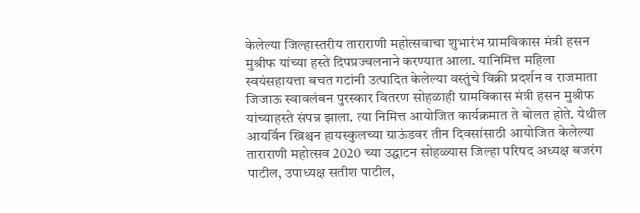केलेल्या जिल्हास्तरीय ताराराणी महोत्सवाचा शुभारंभ ग्रामविकास मंत्री हसन मुश्रीफ यांच्या हस्ते दिपप्रज्वलनाने करण्यात आला. यानिमित्त महिला स्वयंसहायत्ता बचत गटांनी उत्पादित केलेल्या वस्तुंचे विक्री प्रदर्शन व राजमाता जिजाऊ स्वावलंबन पुरस्कार वितरण सोहळाही ग्रामविकास मंत्री हसन मुश्रीफ यांच्याहस्ते संपन्न झाला. त्या निमित्त आयोजित कार्यक्रमात ते बोलत होते. येथील आयर्विन ख्रिश्चन हायस्कुलच्या ग्राऊंडवर तीन दिवसांसाठी आयोजित केलेल्या ताराराणी महोत्सव 2020 च्या उद्घाटन सोहळ्यास जिल्हा परिषद अध्यक्ष बजरंग पाटील, उपाध्यक्ष सतीश पाटील,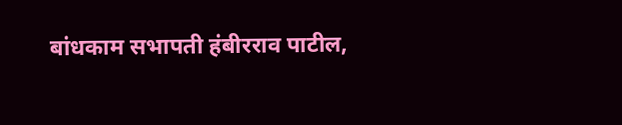बांधकाम सभापती हंबीरराव पाटील,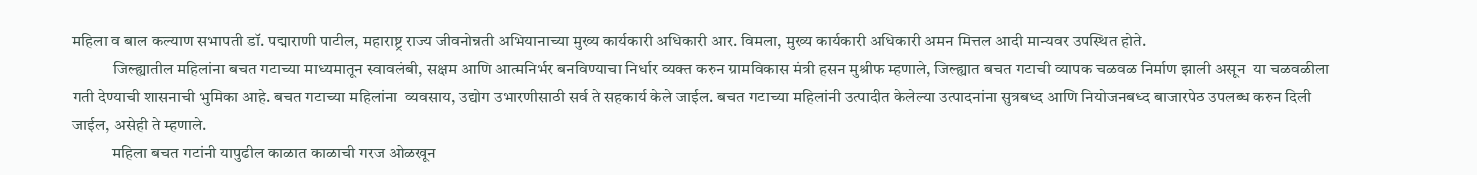महिला व बाल कल्याण सभापती डॉ. पद्माराणी पाटील, महाराष्ट्र राज्य जीवनोन्नती अभियानाच्या मुख्य कार्यकारी अधिकारी आर. विमला, मुख्य कार्यकारी अधिकारी अमन मित्तल आदी मान्यवर उपस्थित होते.
            जिल्ह्यातील महिलांना बचत गटाच्या माध्यमातून स्वावलंबी, सक्षम आणि आत्मनिर्भर बनविण्याचा निर्धार व्यक्त करुन ग्रामविकास मंत्री हसन मुश्रीफ म्हणाले, जिल्ह्यात बचत गटाची व्यापक चळवळ निर्माण झाली असून  या चळवळीला गती देण्याची शासनाची भुमिका आहे. बचत गटाच्या महिलांना  व्यवसाय, उद्योग उभारणीसाठी सर्व ते सहकार्य केले जाईल. बचत गटाच्या महिलांनी उत्पादीत केलेल्या उत्पादनांना सुत्रबध्द आणि नियोजनबध्द बाजारपेठ उपलब्ध करुन दिली जाईल, असेही ते म्हणाले.
            महिला बचत गटांनी यापुढील काळात काळाची गरज ओळखून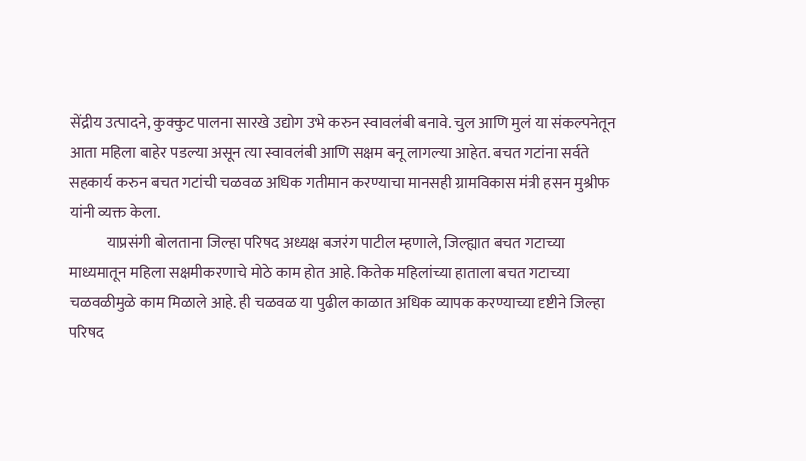सेंद्रीय उत्पादने, कुक्कुट पालना सारखे उद्योग उभे करुन स्वावलंबी बनावे. चुल आणि मुलं या संकल्पनेतून आता महिला बाहेर पडल्या असून त्या स्वावलंबी आणि सक्षम बनू लागल्या आहेत. बचत गटांना सर्वते सहकार्य करुन बचत गटांची चळवळ अधिक गतीमान करण्याचा मानसही ग्रामविकास मंत्री हसन मुश्रीफ यांनी व्यक्त केला.
            याप्रसंगी बोलताना जिल्हा परिषद अध्यक्ष बजरंग पाटील म्हणाले, जिल्ह्यात बचत गटाच्या माध्यमातून महिला सक्षमीकरणाचे मोठे काम होत आहे. कितेक महिलांच्या हाताला बचत गटाच्या चळवळीमुळे काम मिळाले आहे. ही चळवळ या पुढील काळात अधिक व्यापक करण्याच्या दृष्टीने जिल्हा परिषद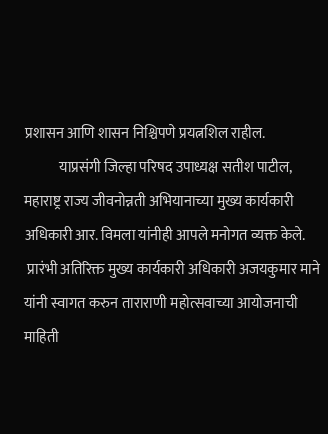प्रशासन आणि शासन निश्चिपणे प्रयत्नशिल राहील.
            याप्रसंगी जिल्हा परिषद उपाध्यक्ष सतीश पाटील, महाराष्ट्र राज्य जीवनोन्नती अभियानाच्या मुख्य कार्यकारी अधिकारी आर. विमला यांनीही आपले मनोगत व्यक्त केले.
 प्रारंभी अतिरिक्त मुख्य कार्यकारी अधिकारी अजयकुमार माने यांनी स्वागत करुन ताराराणी महोत्सवाच्या आयोजनाची माहिती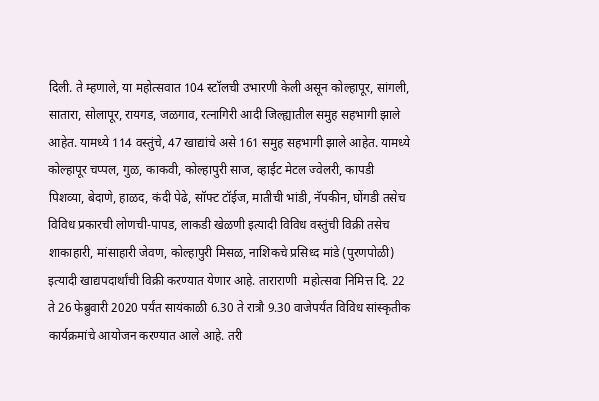दिली. ते म्हणाले, या महोत्सवात 104 स्टॉलची उभारणी केली असून कोल्हापूर, सांगली, सातारा, सोलापूर, रायगड, जळगाव, रत्नागिरी आदी जिल्ह्यातील समुह सहभागी झाले आहेत. यामध्ये 114 वस्तुंचे, 47 खाद्यांचे असे 161 समुह सहभागी झाले आहेत. यामध्ये कोल्हापूर चप्पल, गुळ, काकवी, कोल्हापुरी साज, व्हाईट मेटल ज्वेलरी, कापडी पिशव्या, बेदाणे, हाळद, कंदी पेढे, सॉफ्ट टॉईज, मातीची भांडी, नॅपकीन, घोंगडी तसेच विविध प्रकारची लोणची-पापड, लाकडी खेळणी इत्यादी विविध वस्तुंची विक्री तसेच शाकाहारी, मांसाहारी जेवण, कोल्हापुरी मिसळ, नाशिकचे प्रसिध्द मांडे (पुरणपोळी) इत्यादी खाद्यपदार्थांची विक्री करण्यात येणार आहे. ताराराणी  महोत्सवा निमित्त दि. 22 ते 26 फेब्रुवारी 2020 पर्यंत सायंकाळी 6.30 ते रात्रौ 9.30 वाजेपर्यंत विविध सांस्कृतीक कार्यक्रमांचे आयोजन करण्यात आले आहे. तरी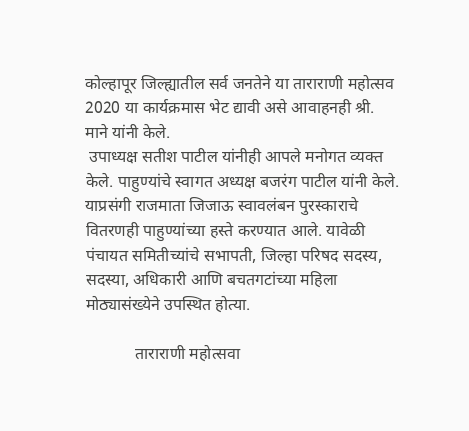कोल्हापूर जिल्ह्यातील सर्व जनतेने या ताराराणी महोत्सव 2020 या कार्यक्रमास भेट द्यावी असे आवाहनही श्री. माने यांनी केले.
 उपाध्यक्ष सतीश पाटील यांनीही आपले मनोगत व्यक्त केले. पाहुण्यांचे स्वागत अध्यक्ष बजरंग पाटील यांनी केले.  याप्रसंगी राजमाता जिजाऊ स्वावलंबन पुरस्काराचे वितरणही पाहुण्यांच्या हस्ते करण्यात आले. यावेळी पंचायत समितीच्यांचे सभापती, जिल्हा परिषद सदस्य, सदस्या, अधिकारी आणि बचतगटांच्या महिला मोठ्यासंख्येने उपस्थित होत्या.

            ताराराणी महोत्सवा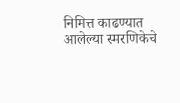निमित्त काढण्यात आलेल्या स्मरणिकेचे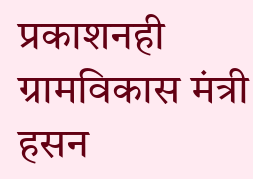प्रकाशनही ग्रामविकास मंत्री हसन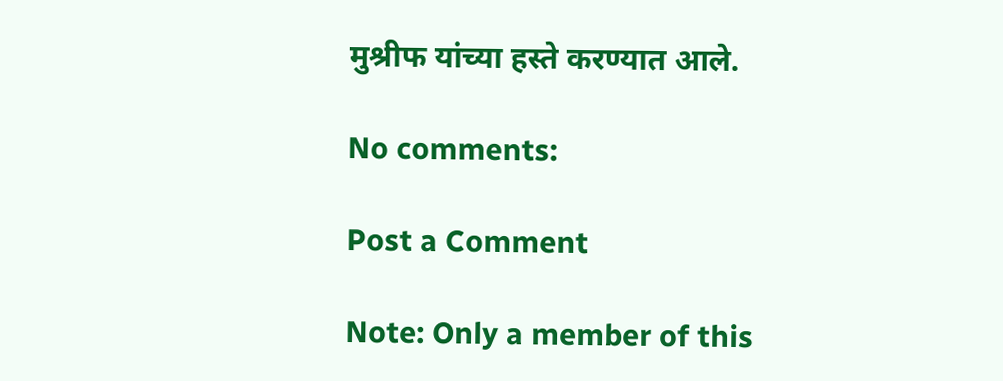मुश्रीफ यांच्या हस्ते करण्यात आले.

No comments:

Post a Comment

Note: Only a member of this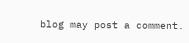blog may post a comment.